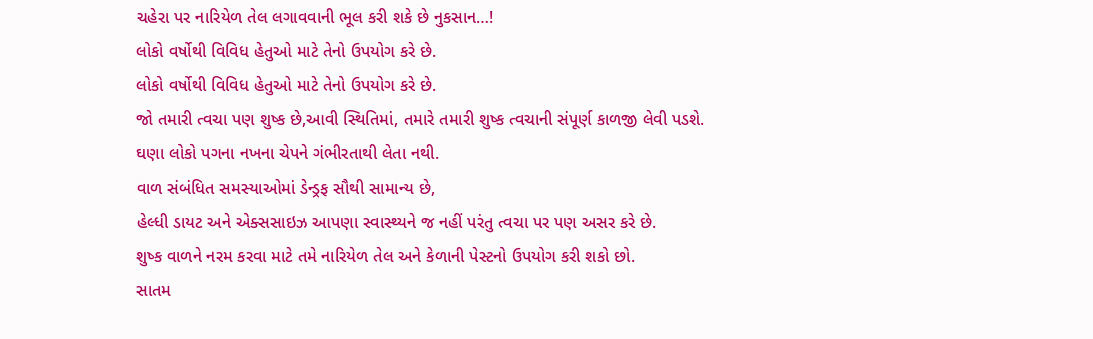ચહેરા પર નારિયેળ તેલ લગાવવાની ભૂલ કરી શકે છે નુકસાન…!
લોકો વર્ષોથી વિવિધ હેતુઓ માટે તેનો ઉપયોગ કરે છે.
લોકો વર્ષોથી વિવિધ હેતુઓ માટે તેનો ઉપયોગ કરે છે.
જો તમારી ત્વચા પણ શુષ્ક છે,આવી સ્થિતિમાં, તમારે તમારી શુષ્ક ત્વચાની સંપૂર્ણ કાળજી લેવી પડશે.
ઘણા લોકો પગના નખના ચેપને ગંભીરતાથી લેતા નથી.
વાળ સંબંધિત સમસ્યાઓમાં ડેન્ડ્રફ સૌથી સામાન્ય છે,
હેલ્ધી ડાયટ અને એક્સસાઇઝ આપણા સ્વાસ્થ્યને જ નહીં પરંતુ ત્વચા પર પણ અસર કરે છે.
શુષ્ક વાળને નરમ કરવા માટે તમે નારિયેળ તેલ અને કેળાની પેસ્ટનો ઉપયોગ કરી શકો છો.
સાતમ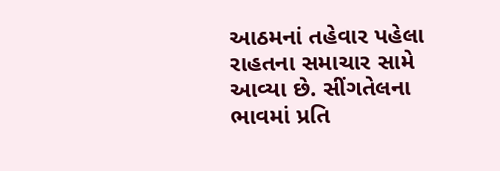આઠમનાં તહેવાર પહેલા રાહતના સમાચાર સામે આવ્યા છે. સીંગતેલના ભાવમાં પ્રતિ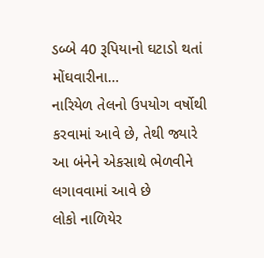ડબ્બે 40 રૂપિયાનો ઘટાડો થતાં મોંઘવારીના…
નારિયેળ તેલનો ઉપયોગ વર્ષોથી કરવામાં આવે છે, તેથી જ્યારે આ બંનેને એકસાથે ભેળવીને લગાવવામાં આવે છે
લોકો નાળિયેર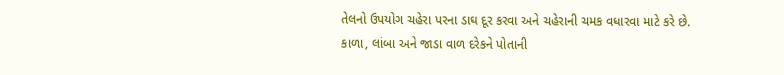તેલનો ઉપયોગ ચહેરા પરના ડાઘ દૂર કરવા અને ચહેરાની ચમક વધારવા માટે કરે છે.
કાળા, લાંબા અને જાડા વાળ દરેકને પોતાની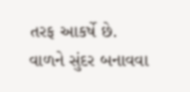તરફ આકર્ષે છે. વાળને સુંદર બનાવવા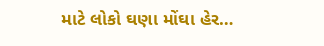માટે લોકો ઘણા મોંઘા હેર…